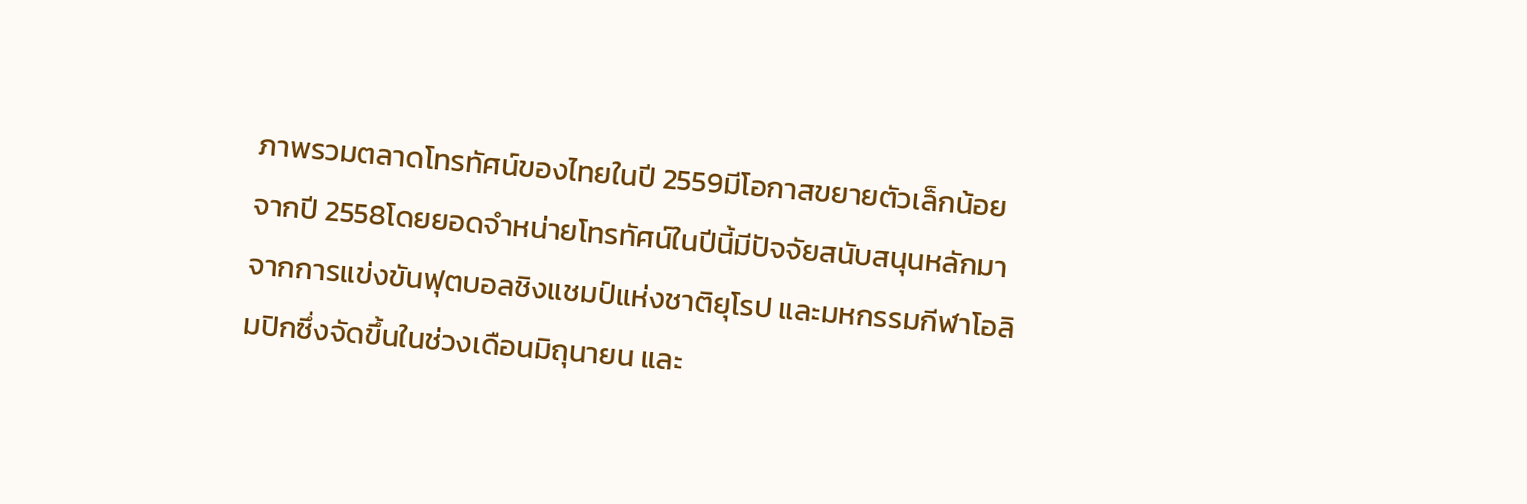ภาพรวมตลาดโทรทัศน์ของไทยในปี 2559มีโอกาสขยายตัวเล็กน้อยจากปี 2558โดยยอดจำหน่ายโทรทัศน์ในปีนี้มีปัจจัยสนับสนุนหลักมาจากการแข่งขันฟุตบอลชิงแชมป์แห่งชาติยุโรป และมหกรรมกีฬาโอลิมปิกซึ่งจัดขึ้นในช่วงเดือนมิถุนายน และ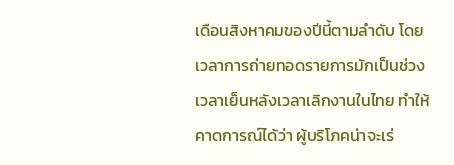เดือนสิงหาคมของปีนี้ตามลำดับ โดยเวลาการถ่ายทอดรายการมักเป็นช่วงเวลาเย็นหลังเวลาเลิกงานในไทย ทำให้คาดการณ์ได้ว่า ผู้บริโภคน่าจะเร่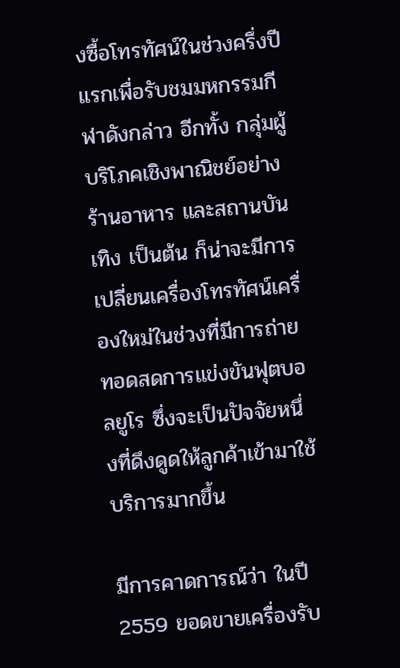งซื้อโทรทัศน์ในช่วงครึ่งปีแรกเพื่อรับชมมหกรรมกีฬาดังกล่าว อีกทั้ง กลุ่มผู้บริโภคเชิงพาณิชย์อย่าง ร้านอาหาร และสถานบันเทิง เป็นต้น ก็น่าจะมีการเปลี่ยนเครื่องโทรทัศน์เครื่องใหม่ในช่วงที่มีการถ่ายทอดสดการแข่งขันฟุตบอลยูโร ซึ่งจะเป็นปัจจัยหนึ่งที่ดึงดูดให้ลูกค้าเข้ามาใช้บริการมากขึ้น

มีการคาดการณ์ว่า ในปี 2559 ยอดขายเครื่องรับ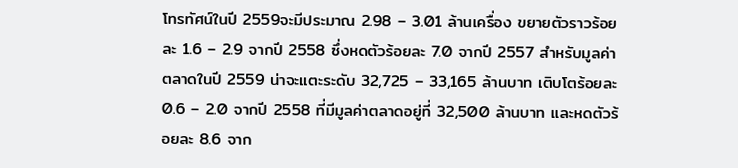โทรทัศน์ในปี 2559จะมีประมาณ 2.98 – 3.01 ล้านเครื่อง ขยายตัวราวร้อยละ 1.6 – 2.9 จากปี 2558 ซึ่งหดตัวร้อยละ 7.0 จากปี 2557 สำหรับมูลค่าตลาดในปี 2559 น่าจะแตะระดับ 32,725 – 33,165 ล้านบาท เติบโตร้อยละ 0.6 – 2.0 จากปี 2558 ที่มีมูลค่าตลาดอยู่ที่ 32,500 ล้านบาท และหดตัวร้อยละ 8.6 จาก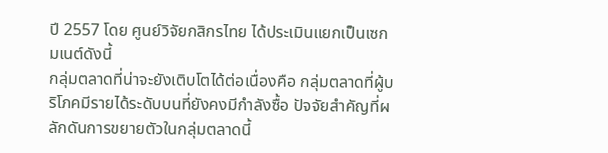ปี 2557 โดย ศูนย์วิจัยกสิกรไทย ได้ประเมินแยกเป็นเซกมเนต์ดังนี้
กลุ่มตลาดที่น่าจะยังเติบโตได้ต่อเนื่องคือ กลุ่มตลาดที่ผู้บริโภคมีรายได้ระดับบนที่ยังคงมีกำลังซื้อ ปัจจัยสำคัญที่ผลักดันการขยายตัวในกลุ่มตลาดนี้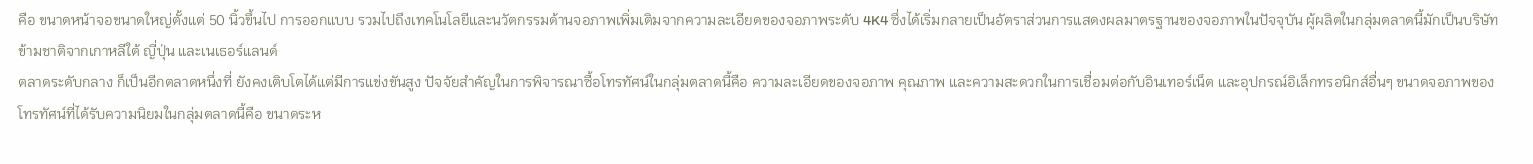คือ ขนาดหน้าจอขนาดใหญ่ตั้งแต่ 50 นิ้วขึ้นไป การออกแบบ รวมไปถึงเทคโนโลยีและนวัตกรรมด้านจอภาพเพิ่มเติมจากความละเอียดของจอภาพระดับ 4K4 ซึ่งได้เริ่มกลายเป็นอัตราส่วนการแสดงผลมาตรฐานของจอภาพในปัจจุบัน ผู้ผลิตในกลุ่มตลาดนี้มักเป็นบริษัทข้ามชาติจากเกาหลีใต้ ญี่ปุ่น และเนเธอร์แลนด์
ตลาดระดับกลาง ก็เป็นอีกตลาดหนึ่งที่ ยังคงเติบโตได้แต่มีการแข่งขันสูง ปัจจัยสำคัญในการพิจารณาซื้อโทรทัศน์ในกลุ่มตลาดนี้คือ ความละเอียดของจอภาพ คุณภาพ และความสะดวกในการเชื่อมต่อกับอินเทอร์เน็ต และอุปกรณ์อิเล็กทรอนิกส์อื่นๆ ขนาดจอภาพของโทรทัศน์ที่ได้รับความนิยมในกลุ่มตลาดนี้คือ ขนาดระห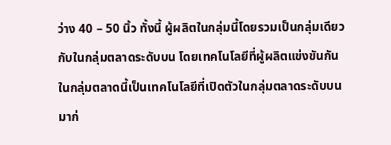ว่าง 40 – 50 นิ้ว ทั้งนี้ ผู้ผลิตในกลุ่มนี้โดยรวมเป็นกลุ่มเดียวกับในกลุ่มตลาดระดับบน โดยเทคโนโลยีที่ผู้ผลิตแข่งขันกันในกลุ่มตลาดนี้เป็นเทคโนโลยีที่เปิดตัวในกลุ่มตลาดระดับบนมาก่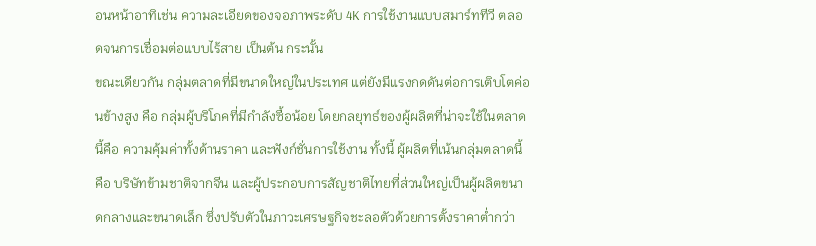อนหน้าอาทิเช่น ความละเอียดของจอภาพระดับ 4K การใช้งานแบบสมาร์ททีวี ตลอดจนการเชื่อมต่อแบบไร้สาย เป็นต้น กระนั้น
ขณะเดียวกัน กลุ่มตลาดที่มีขนาดใหญ่ในประเทศ แต่ยังมีแรงกดดันต่อการเติบโตค่อนข้างสูง คือ กลุ่มผู้บริโภคที่มีกำลังซื้อน้อย โดยกลยุทธ์ของผู้ผลิตที่น่าจะใช้ในตลาดนี้คือ ความคุ้มค่าทั้งด้านราคา และฟังก์ชั่นการใช้งาน ทั้งนี้ ผู้ผลิตที่เน้นกลุ่มตลาดนี้คือ บริษัทข้ามชาติจากจีน และผู้ประกอบการสัญชาติไทยที่ส่วนใหญ่เป็นผู้ผลิตขนาดกลางและขนาดเล็ก ซึ่งปรับตัวในภาวะเศรษฐกิจชะลอตัวด้วยการตั้งราคาต่ำกว่า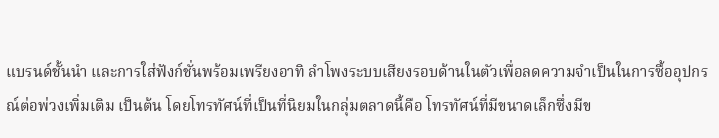แบรนด์ชั้นนำ และการใส่ฟังก์ชั่นพร้อมเพรียงอาทิ ลำโพงระบบเสียงรอบด้านในตัวเพื่อลดความจำเป็นในการซื้ออุปกรณ์ต่อพ่วงเพิ่มเติม เป็นต้น โดยโทรทัศน์ที่เป็นที่นิยมในกลุ่มตลาดนี้คือ โทรทัศน์ที่มีขนาดเล็กซึ่งมีข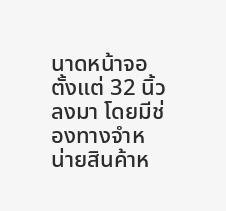นาดหน้าจอตั้งแต่ 32 นิ้วลงมา โดยมีช่องทางจำหน่ายสินค้าห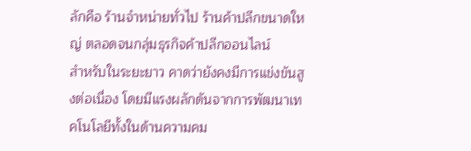ลักคือ ร้านจำหน่ายทั่วไป ร้านค้าปลีกขนาดใหญ่ ตลอดจนกลุ่มธุรกิจค้าปลีกออนไลน์
สำหรับในระยะยาว คาดว่ายังคงมีการแข่งขันสูงต่อเนื่อง โดยมีแรงผลักดันจากการพัฒนาเทคโนโลยีทั้งในด้านความคม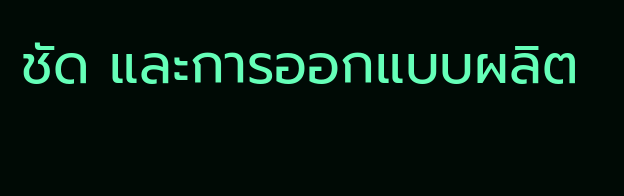ชัด และการออกแบบผลิต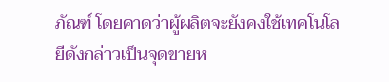ภัณฑ์ โดยคาดว่าผู้ผลิตจะยังคงใช้เทคโนโลยีดังกล่าวเป็นจุดขายห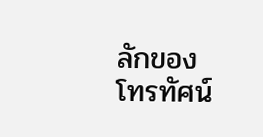ลักของโทรทัศน์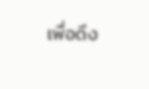เพื่อดึง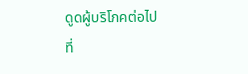ดูดผู้บริโภคต่อไป
ที่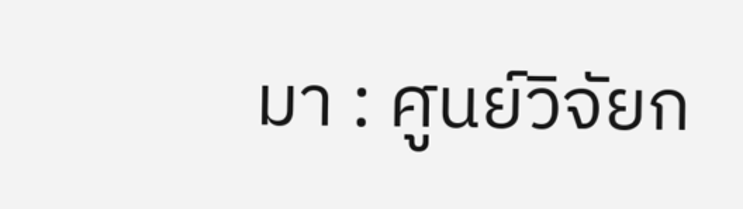มา : ศูนย์วิจัยก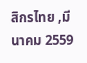สิกรไทย ,มีนาคม 2559